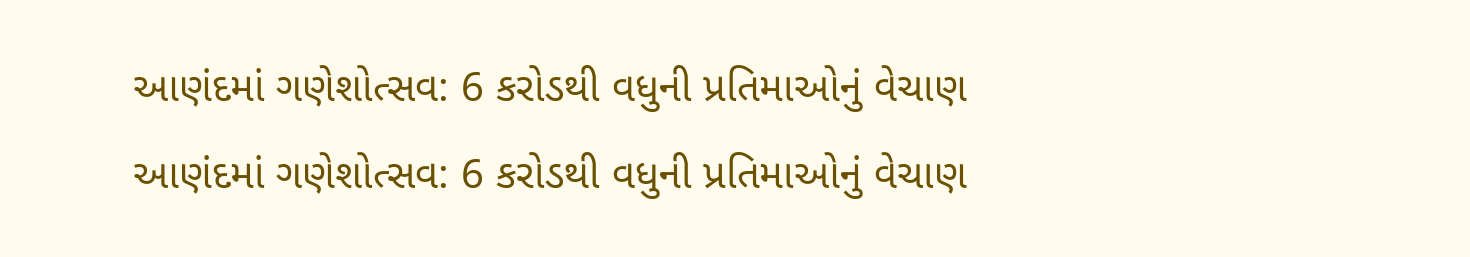આણંદમાં ગણેશોત્સવ: 6 કરોડથી વધુની પ્રતિમાઓનું વેચાણ
આણંદમાં ગણેશોત્સવ: 6 કરોડથી વધુની પ્રતિમાઓનું વેચાણ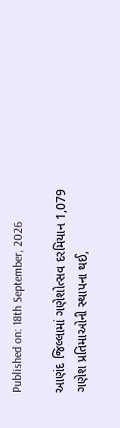Published on: 18th September, 2026

આણંદ જિલ્લામાં ગણેશોત્સવ દરમિયાન 1,079 ગણેશ પ્રતિમાઓની સ્થાપના થઈ,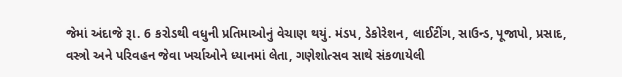જેમાં અંદાજે રૂા. 6 કરોડથી વધુની પ્રતિમાઓનું વેચાણ થયું. મંડપ, ડેકોરેશન, લાઈટીંગ, સાઉન્ડ, પૂજાપો, પ્રસાદ, વસ્ત્રો અને પરિવહન જેવા ખર્ચાઓને ધ્યાનમાં લેતા, ગણેશોત્સવ સાથે સંકળાયેલી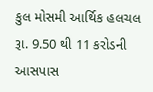કુલ મોસમી આર્થિક હલચલ રૂા. 9.50 થી 11 કરોડની આસપાસ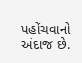પહોંચવાનો અંદાજ છે.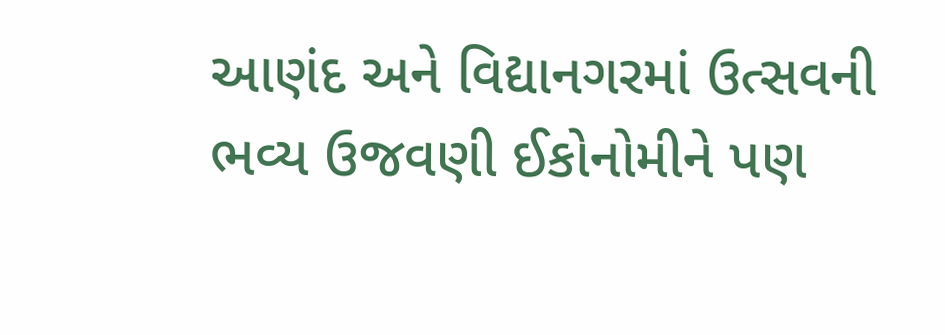આણંદ અને વિદ્યાનગરમાં ઉત્સવની ભવ્ય ઉજવણી ઈકોનોમીને પણ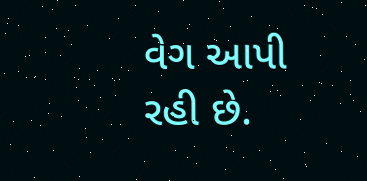વેગ આપી રહી છે.